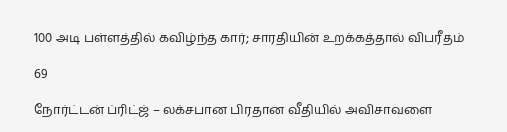100 அடி பள்ளத்தில் கவிழ்ந்த கார்; சாரதியின் உறக்கத்தால் விபரீதம்

69

நோர்ட்டன் ப்ரிட்ஜ் – லக்சபான பிரதான வீதியில் அவிசாவளை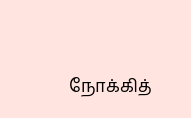நோக்கித்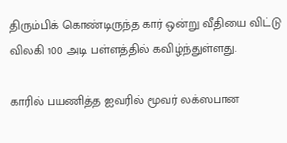திரும்பிக் கொண்டிருந்த கார் ஒன்று வீதியை விட்டு விலகி 100 அடி பள்ளத்தில் கவிழ்ந்துள்ளது.

காரில் பயணித்த ஐவரில் மூவர் லக்ஸபான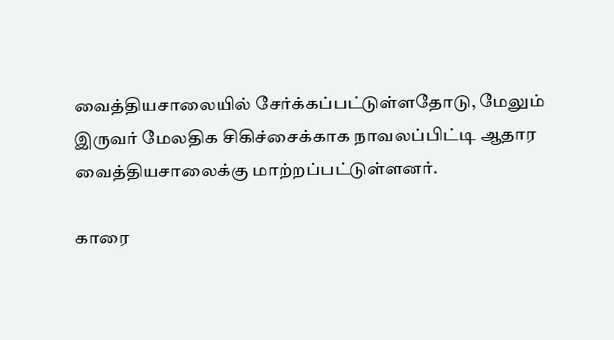வைத்தியசாலையில் சேர்க்கப்பட்டுள்ளதோடு, மேலும் இருவர் மேலதிக சிகிச்சைக்காக நாவலப்பிட்டி ஆதார வைத்தியசாலைக்கு மாற்றப்பட்டுள்ளனர்.

காரை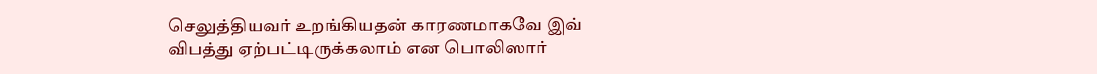செலுத்தியவர் உறங்கியதன் காரணமாகவே இவ் விபத்து ஏற்பட்டிருக்கலாம் என பொலிஸார்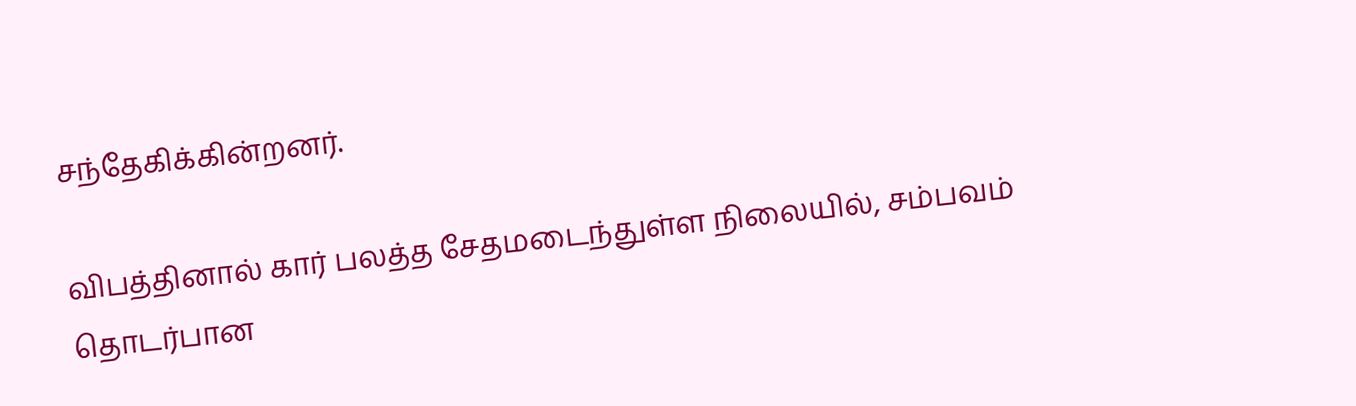சந்தேகிக்கின்றனர்.

விபத்தினால் கார் பலத்த சேதமடைந்துள்ள நிலையில், சம்பவம் தொடர்பான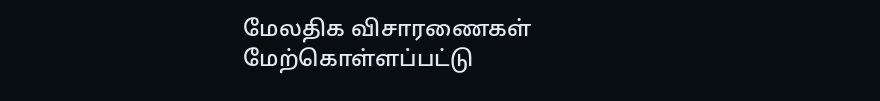மேலதிக விசாரணைகள் மேற்கொள்ளப்பட்டு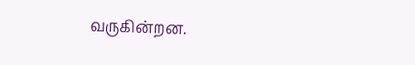வருகின்றன.